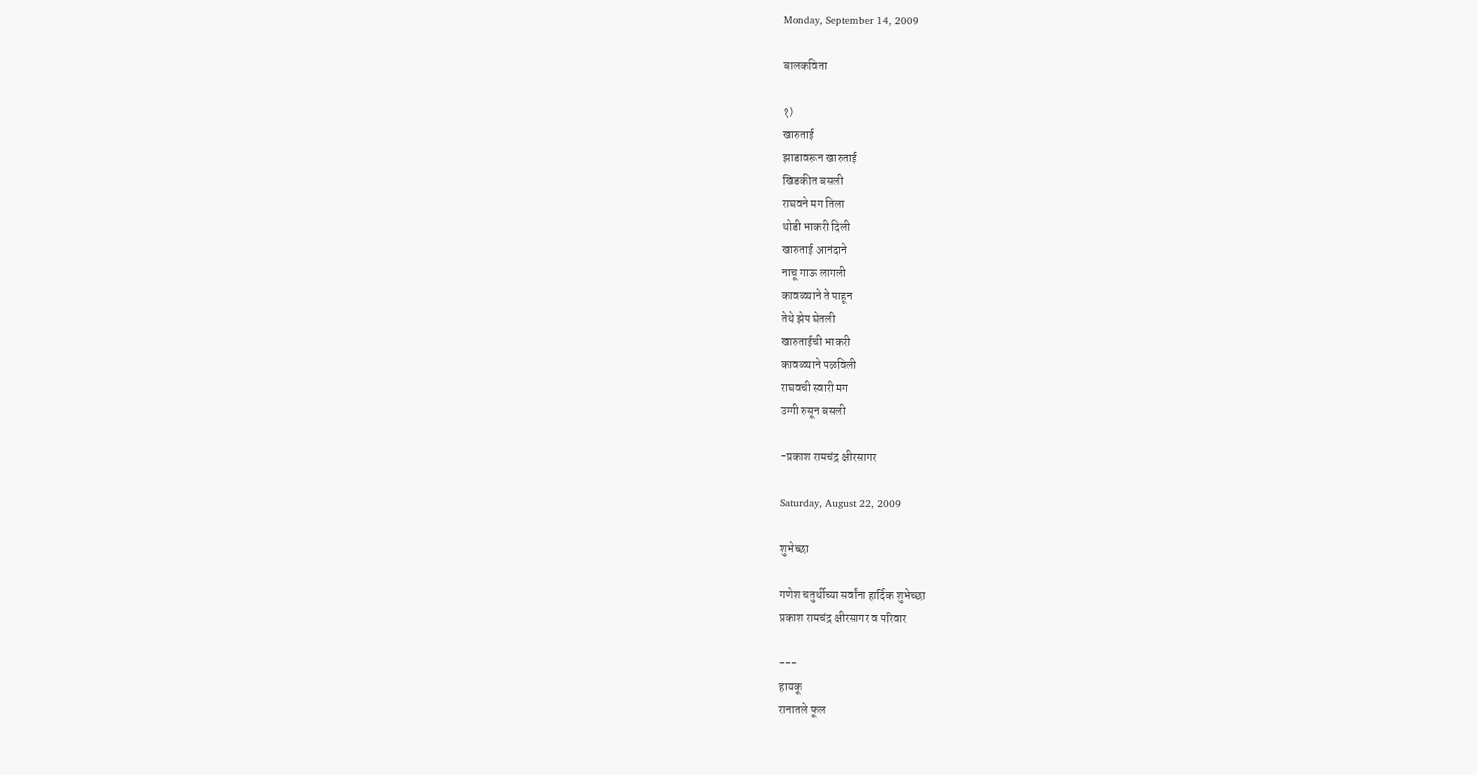Monday, September 14, 2009

बालकविता

१)
खारुताई
झाडावरून खारुताई
खिडकीत बसली
राघवने मग तिला
थोडी भाकरी दिली
खारुताई आनंदाने
नाचू गाऊ लागली
कावळ्याने ते पाहून
तेथे झेप घेतली
खारुताईची भाकरी
कावळ्याने पळविली
राघवची स्वारी मग
उग्गी रुसून बसली

-प्रकाश रामचंद्र क्षीरसागर

Saturday, August 22, 2009

शुभेच्छा

गणेश चतुर्थीच्या सर्वांना हार्दिक शुभेच्छा
प्रकाश रामचंद्र क्षीरसागर व परिवार

---
हायकू
रानातले फूल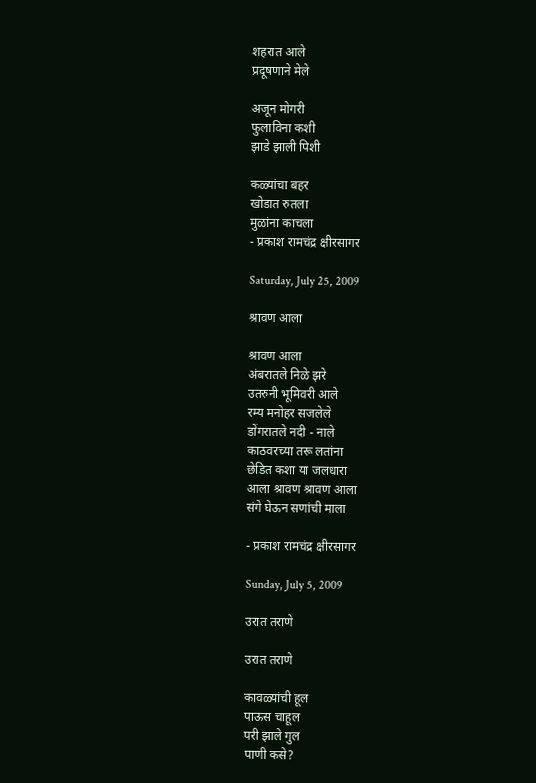शहरात आले
प्रदूषणाने मेले

अजून मोगरी
फुलाविना कशी
झाडे झाली पिशी

कळ्यांचा बहर
खोडात रुतला
मुळांना काचला
- प्रकाश रामचंद्र क्षीरसागर

Saturday, July 25, 2009

श्रावण आला

श्रावण आला
अंबरातले निळे झरे
उतरुनी भूमिवरी आले
रम्य मनोहर सजलेले
डोंगरातले नदी - नाले
काठवरच्या तरू लतांना
छेडित कशा या जलधारा
आला श्रावण श्रावण आला
संगे घेऊन सणांची माला

- प्रकाश रामचंद्र क्षीरसागर

Sunday, July 5, 2009

उरात तराणे

उरात तराणे

कावळ्यांची हूल
पाऊस चाहूल
परी झाले गुल
पाणी कसे?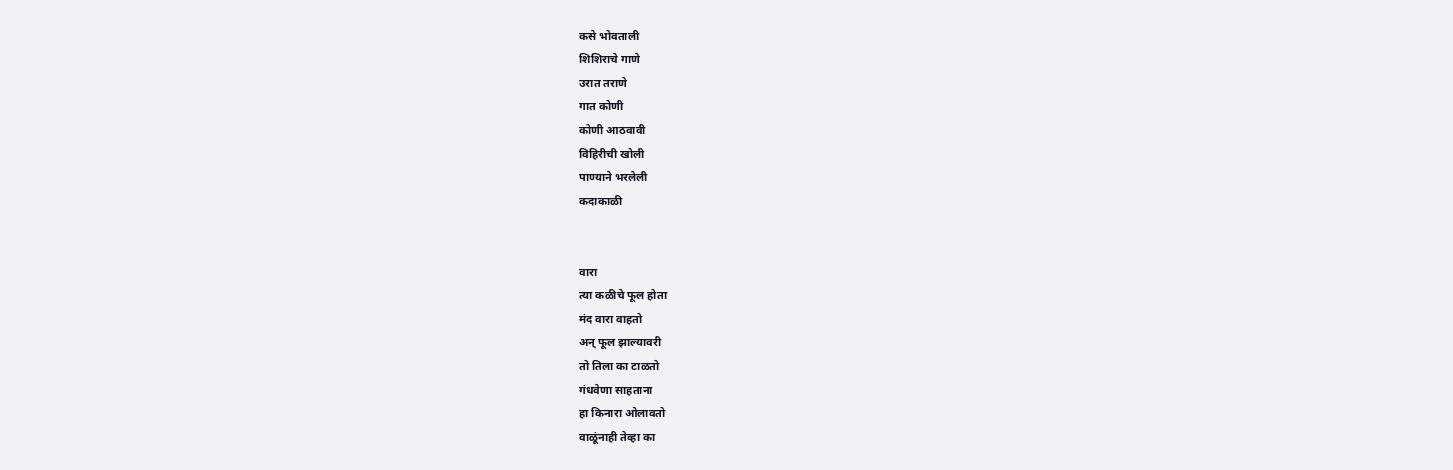कसे भोवताली
शिशिराचे गाणे
उरात तराणे
गात कोणी
कोणी आठवावी
विहिरीची खोली
पाण्याने भरलेली
कदाकाळी


वारा
त्या कळीचे फूल होता
मंद वारा वाहतो
अन्‌ फूल झाल्यावरी
तो तिला का टाळतो
गंधवेणा साहताना
हा किनारा ओलावतो
वाळूंनाही तेव्हा का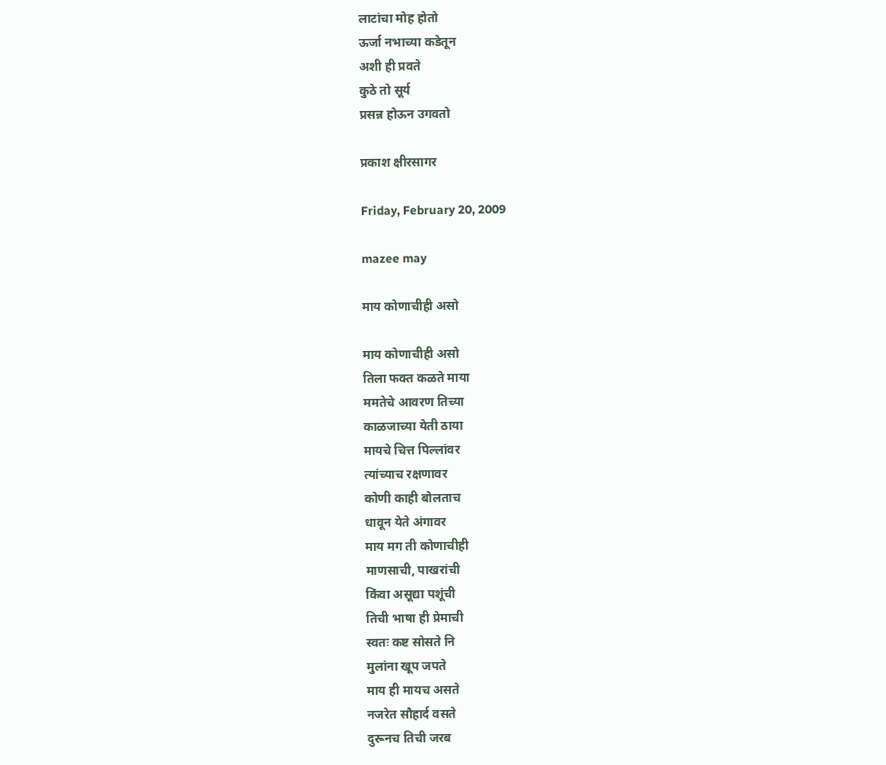लाटांचा मोह होतो
ऊर्जा नभाच्या कडेतून
अशी ही प्रवते
कुठे तो सूर्य
प्रसन्न होऊन उगवतो

प्रकाश क्षीरसागर

Friday, February 20, 2009

mazee may

माय कोणाचीही असो

माय कोणाचीही असो
तिला फक्त कळते माया
ममतेचे आवरण तिच्या
काळजाच्या येती ठाया
मायचे चित्त पिल्लांवर
त्यांच्याच रक्षणावर
कोणी काही बोलताच
धावून येते अंगावर
माय मग ती कोणाचीही
माणसाची, पाखरांची
किंवा असूद्या पशूंची
तिची भाषा ही प्रेमाची
स्वतः कष्ट सोसते नि
मुलांना खूप जपते
माय ही मायच असते
नजरेत सौहार्द वसते
दुरूनच तिची जरब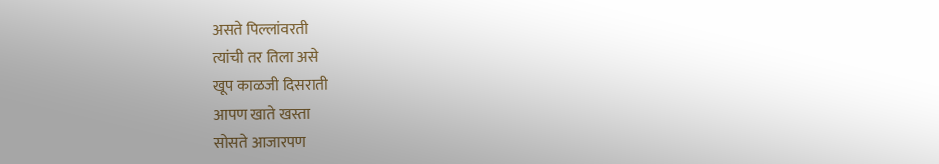असते पिल्लांवरती
त्यांची तर तिला असे
खूप काळजी दिसराती
आपण खाते खस्ता
सोसते आजारपण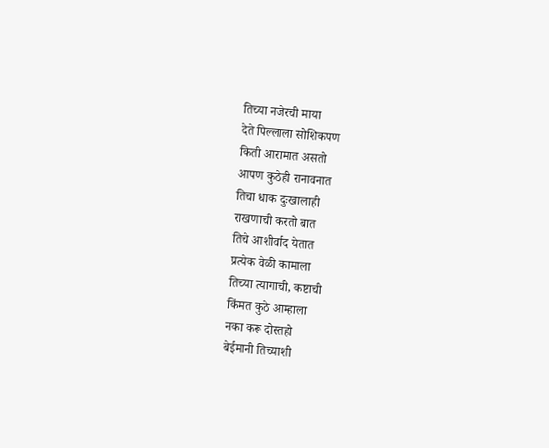तिच्या नजेरची माया
देते पिल्लाला सोशिकपण
किती आरामात असतो
आपण कुठेही रानावनात
तिचा धाक दुःखालाही
राखणाची करतो बात
तिचे आशीर्वाद येतात
प्रत्येक वेळी कामाला
तिच्या त्यागाची, कष्टाची
किंमत कुठे आम्हाला
नका करू दोस्तहो
बेईमानी तिच्याशी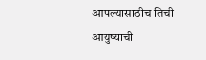आपल्यासाठीच तिची
आयुष्याची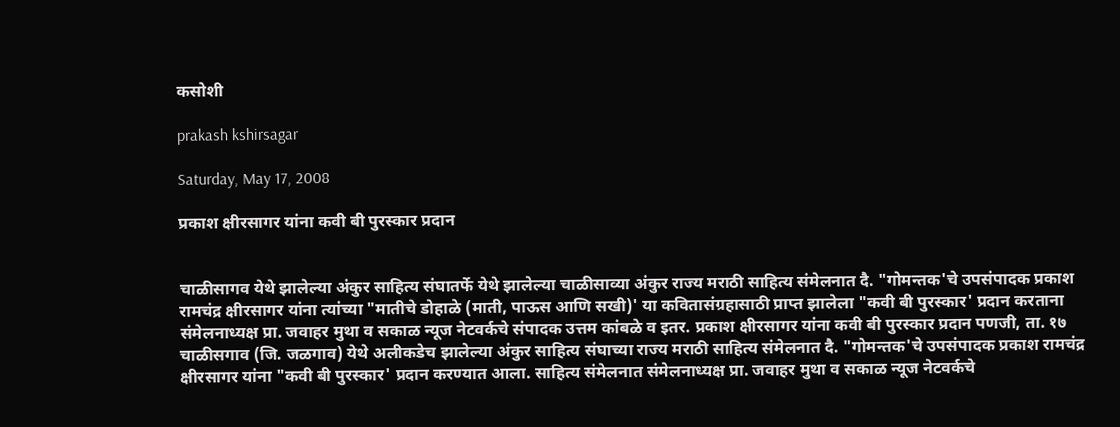कसोशी

prakash kshirsagar

Saturday, May 17, 2008

प्रकाश क्षीरसागर यांना कवी बी पुरस्कार प्रदान


चाळीसागव येथे झालेल्या अंकुर साहित्य संघातर्फे येथे झालेल्या चाळीसाव्या अंकुर राज्य मराठी साहित्य संमेलनात दै. "गोमन्तक'चे उपसंपादक प्रकाश रामचंद्र क्षीरसागर यांना त्यांच्या "मातीचे डोहाळे (माती, पाऊस आणि सखी)' या कवितासंग्रहासाठी प्राप्त झालेला "कवी बी पुरस्कार' प्रदान करताना संमेलनाध्यक्ष प्रा. जवाहर मुथा व सकाळ न्यूज नेटवर्कचे संपादक उत्तम कांबळे व इतर. प्रकाश क्षीरसागर यांना कवी बी पुरस्कार प्रदान पणजी, ता. १७ चाळीसगाव (जि. जळगाव) येथे अलीकडेच झालेल्या अंकुर साहित्य संघाच्या राज्य मराठी साहित्य संमेलनात दै. "गोमन्तक'चे उपसंपादक प्रकाश रामचंद्र क्षीरसागर यांना "कवी बी पुरस्कार' प्रदान करण्यात आला. साहित्य संमेलनात संमेलनाध्यक्ष प्रा. जवाहर मुथा व सकाळ न्यूज नेटवर्कचे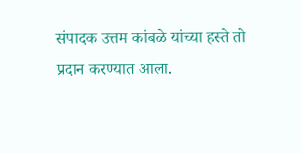संपादक उत्तम कांबळे यांच्या हस्ते तो प्रदान करण्यात आला.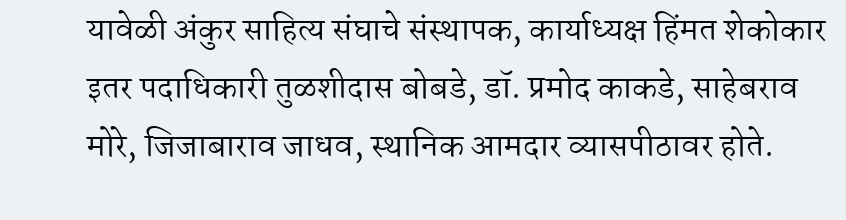यावेळी अंकुर साहित्य संघाचे संस्थापक, कार्याध्यक्ष हिंमत शेकोकार इतर पदाधिकारी तुळशीदास बोबडे, डॉ. प्रमोद काकडे, साहेबराव मोरे, जिजाबाराव जाधव, स्थानिक आमदार व्यासपीठावर होते.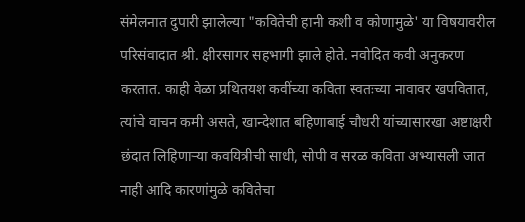संमेलनात दुपारी झालेल्या "कवितेची हानी कशी व कोणामुळे' या विषयावरील परिसंवादात श्री. क्षीरसागर सहभागी झाले होते. नवोदित कवी अनुकरण करतात. काही वेळा प्रथितयश कवींच्या कविता स्वतःच्या नावावर खपवितात, त्यांचे वाचन कमी असते, खान्देशात बहिणाबाई चौधरी यांच्यासारखा अष्टाक्षरी छंदात लिहिणाऱ्या कवयित्रीची साधी, सोपी व सरळ कविता अभ्यासली जात नाही आदि कारणांमुळे कवितेचा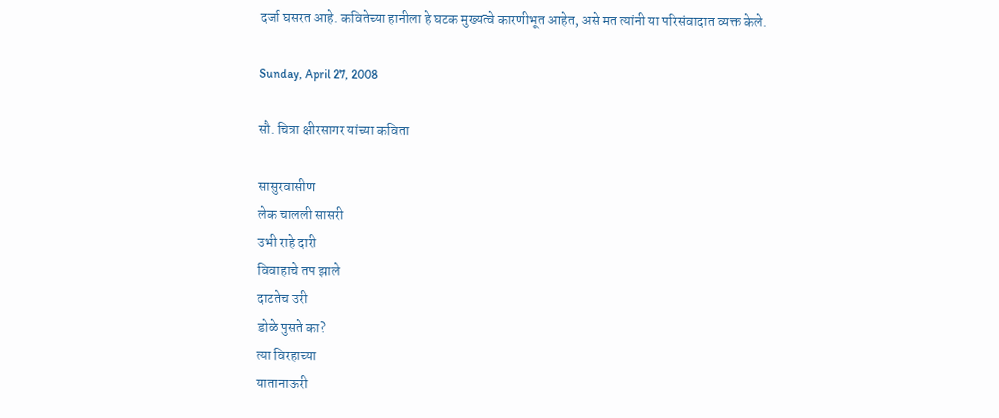दर्जा घसरत आहे. कवितेच्या हानीला हे घटक मुख्यत्वे कारणीभूत आहेत, असे मत त्यांनी या परिसंवादात व्यक्त केले.

Sunday, April 27, 2008

सौ. चित्रा क्षीरसागर यांच्या कविता

सासुरवासीण
लेक चालली सासरी
उभी राहे दारी
विवाहाचे तप झाले
दाटतेच उरी
डोळे पुसते का?
त्या विरहाच्या
यातानाऊरी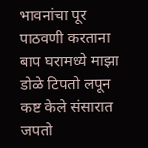भावनांचा पूर
पाठवणी करताना
बाप घरामध्ये माझा
डोळे टिपतो लपून
कष्ट केले संसारात
जपतो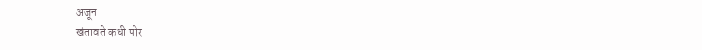अजून
खंतावते कधी पोर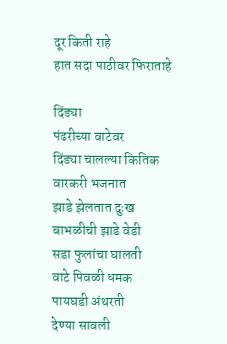दूर किती राहे
हात सदा पाठीवर फिराताहे

दिंड्या
पंढरीच्या वाटेवर
दिंड्या चालल्या कितिक
वारकरी भजनात
झाडे झेलतात दुःख
बाभळीची झाडे वेडी
सडा फुलांचा घालती
वाटे पिवळी धमक
पायघडी अंथरती
देण्या सावली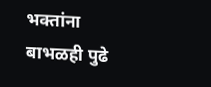भक्तांना
बाभळही पुढे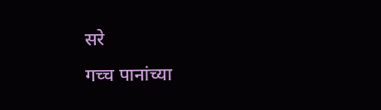सरे
गच्च पानांच्या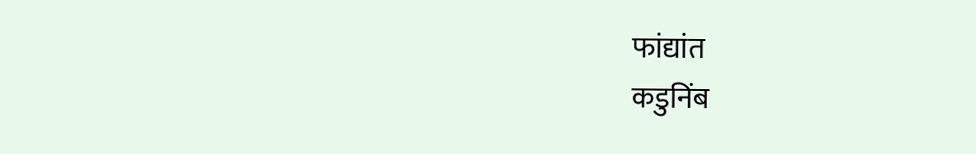फांद्यांत
कडुनिंब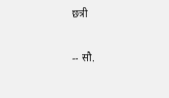छत्री

-- सौ.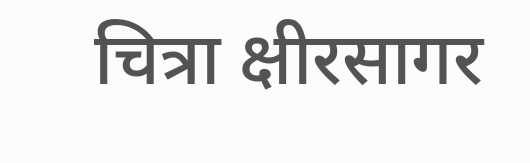चित्रा क्षीरसागर